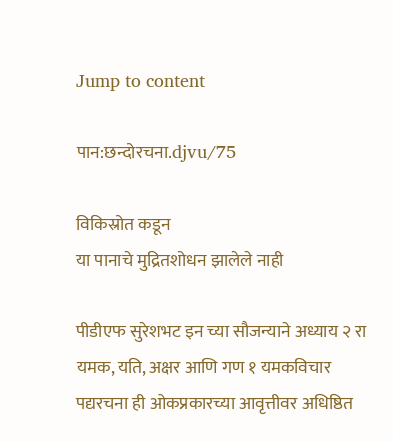Jump to content

पान:छन्दोरचना.djvu/75

विकिस्रोत कडून
या पानाचे मुद्रितशोधन झालेले नाही

पीडीएफ सुरेशभट इन च्या सौजन्याने अध्याय २ रा यमक, यति, अक्षर आणि गण १ यमकविचार पद्यरचना ही ओकप्रकारच्या आवृत्तीवर अधिष्ठित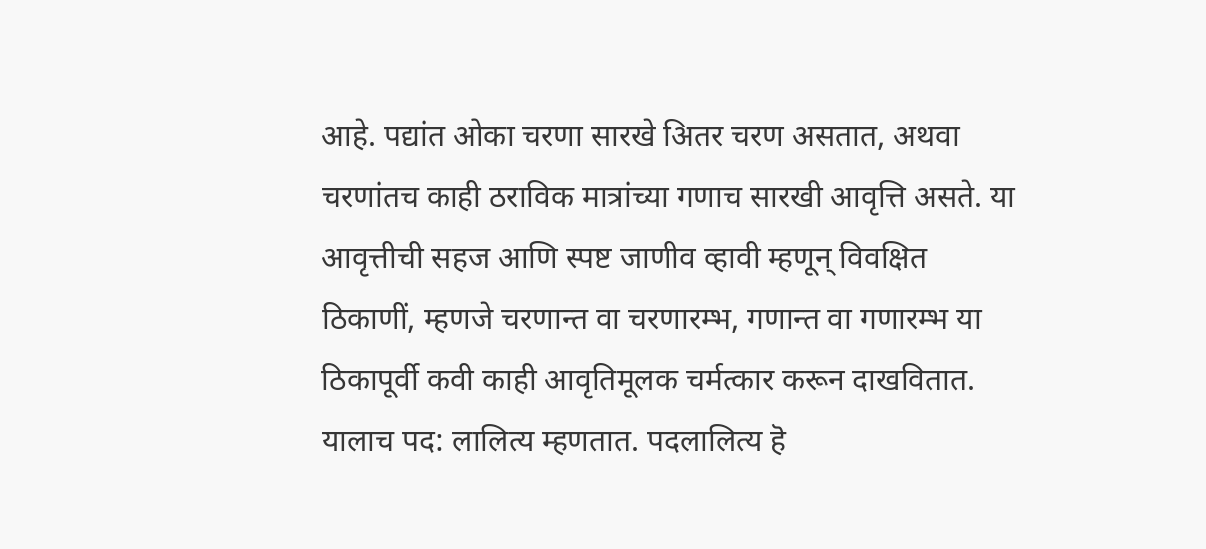आहे. पद्यांत ओका चरणा सारखे अितर चरण असतात, अथवा चरणांतच काही ठराविक मात्रांच्या गणाच सारखी आवृत्ति असते. या आवृत्तीची सहज आणि स्पष्ट जाणीव व्हावी म्हणून् विवक्षित ठिकाणीं, म्हणजे चरणान्त वा चरणारम्भ, गणान्त वा गणारम्भ या ठिकापूर्वी कवी काही आवृतिमूलक चर्मत्कार करून दाखवितात. यालाच पद: लालित्य म्हणतात. पदलालित्य हॆ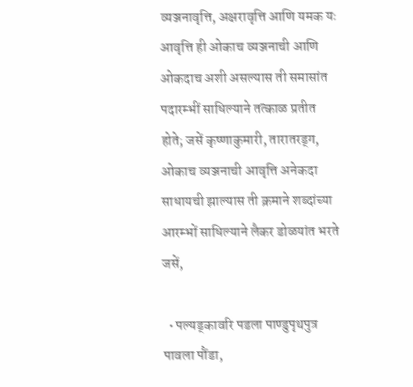व्यञ्जनावृत्ति, अक्षरावृत्ति आणि यमक यः आवृत्ति ही ओकाच व्यञ्जनाची आणि ओकदाच अशी असल्यास ती समासांत पदारम्भीं साधिल्याने तत्काळ प्रतीत होते; जसें कृष्णाकुमारी, तारातरड्ग, ओकाच व्यञ्जनाची आवृत्ति अनेकदा साधायची झाल्यास ती क्रमाने शब्दांच्या आरम्भों साधिल्याने लैकर डोळयांत भरते जसें,

  • पल्यड्कावरि पडला पाण्डुपृथपुत्र पावला पौंडा,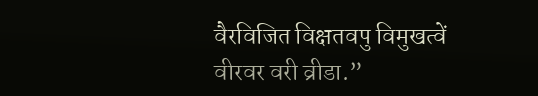वैरविजित विक्षतवपु विमुखत्वें वीरवर वरी व्रीडा.”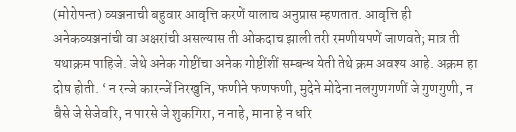(मोरोपन्त) व्यञ्जनाची बहुवार आवृत्ति करणें यालाच अनुप्रास म्हणतात. आवृत्ति ही अनेकव्यञ्जनांची वा अक्षरांची असल्यास ती ओकदाच झाली तरी रमणीयपणें जाणवते; मात्र ती यथाक्रम पाहिजे. जेथे अनेक गोष्टींचा अनेक गोष्टींशीं सम्बन्ध येती तेथे क्रम अवश्य आहे. अक्रम हा दोष होती. ‘ न रन्जे कारन्जें निरखुनि, फणीने फणफणी, मुदेने मोदेना नलगुणगणीं जे गुणगुणी, न बैसे जे सेजेवरि, न पारसे जे शुकगिरा, न नाहे, माना हे न धरि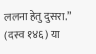ललना हेतु दुसरा.” (दस्व १४६) या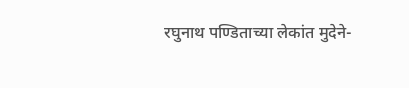रघुनाथ पण्डिताच्या लेकांत मुदेने-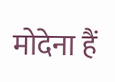मोदेना हैं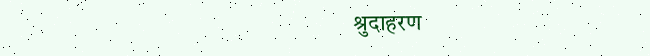श्रुदाहरण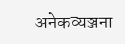अनेकव्यञ्जना